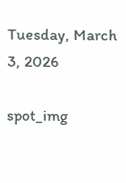Tuesday, March 3, 2026

spot_img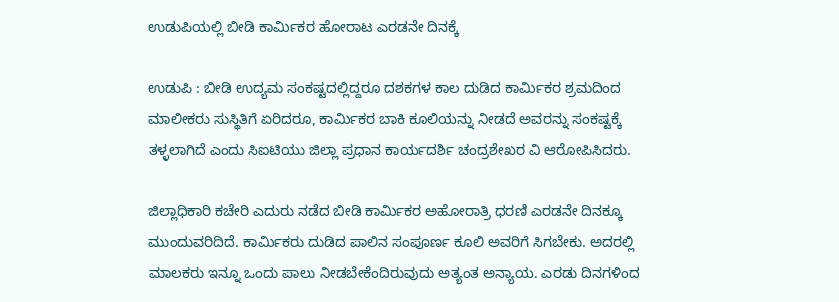ಉಡುಪಿಯಲ್ಲಿ ಬೀಡಿ ಕಾರ್ಮಿಕರ ಹೋರಾಟ ಎರಡನೇ ದಿನಕ್ಕೆ

ಉಡುಪಿ : ಬೀಡಿ ಉದ್ಯಮ ಸಂಕಷ್ಟದಲ್ಲಿದ್ದರೂ ದಶಕಗಳ ಕಾಲ ದುಡಿದ ಕಾರ್ಮಿಕರ ಶ್ರಮದಿಂದ ಮಾಲೀಕರು ಸುಸ್ಥಿತಿಗೆ ಏರಿದರೂ, ಕಾರ್ಮಿಕರ ಬಾಕಿ ಕೂಲಿಯನ್ನು ನೀಡದೆ ಅವರನ್ನು ಸಂಕಷ್ಟಕ್ಕೆ ತಳ್ಳಲಾಗಿದೆ ಎಂದು ಸಿಐಟಿಯು ಜಿಲ್ಲಾ ಪ್ರಧಾನ ಕಾರ್ಯದರ್ಶಿ ಚಂದ್ರಶೇಖರ ವಿ ಆರೋಪಿಸಿದರು.

ಜಿಲ್ಲಾಧಿಕಾರಿ ಕಚೇರಿ ಎದುರು ನಡೆದ ಬೀಡಿ ಕಾರ್ಮಿಕರ ಅಹೋರಾತ್ರಿ ಧರಣಿ ಎರಡನೇ ದಿನಕ್ಕೂ ಮುಂದುವರಿದಿದೆ. ಕಾರ್ಮಿಕರು ದುಡಿದ ಪಾಲಿನ ಸಂಪೂರ್ಣ ಕೂಲಿ ಅವರಿಗೆ ಸಿಗಬೇಕು. ಅದರಲ್ಲಿ ಮಾಲಕರು ಇನ್ನೂ ಒಂದು ಪಾಲು ನೀಡಬೇಕೆಂದಿರುವುದು ಅತ್ಯಂತ ಅನ್ಯಾಯ. ಎರಡು ದಿನಗಳಿಂದ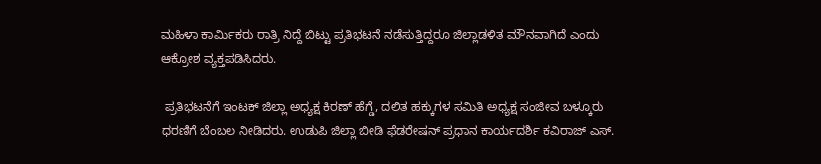ಮಹಿಳಾ ಕಾರ್ಮಿಕರು ರಾತ್ರಿ ನಿದ್ದೆ ಬಿಟ್ಟು ಪ್ರತಿಭಟನೆ ನಡೆಸುತ್ತಿದ್ದರೂ ಜಿಲ್ಲಾಡಳಿತ ಮೌನವಾಗಿದೆ ಎಂದು ಆಕ್ರೋಶ ವ್ಯಕ್ತಪಡಿಸಿದರು.

 ಪ್ರತಿಭಟನೆಗೆ ಇಂಟಕ್ ಜಿಲ್ಲಾ ಅಧ್ಯಕ್ಷ ಕಿರಣ್ ಹೆಗ್ಡೆ, ದಲಿತ ಹಕ್ಕುಗಳ ಸಮಿತಿ ಅಧ್ಯಕ್ಷ ಸಂಜೀವ ಬಳ್ಕೂರು ಧರಣಿಗೆ ಬೆಂಬಲ ನೀಡಿದರು. ಉಡುಪಿ ಜಿಲ್ಲಾ ಬೀಡಿ ಫೆಡರೇಷನ್ ಪ್ರಧಾನ ಕಾರ್ಯದರ್ಶಿ ಕವಿರಾಜ್ ಎಸ್.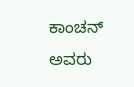ಕಾಂಚನ್ ಅವರು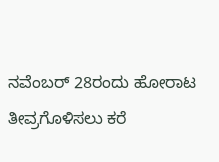ನವೆಂಬರ್ 28ರಂದು ಹೋರಾಟ ತೀವ್ರಗೊಳಿಸಲು ಕರೆ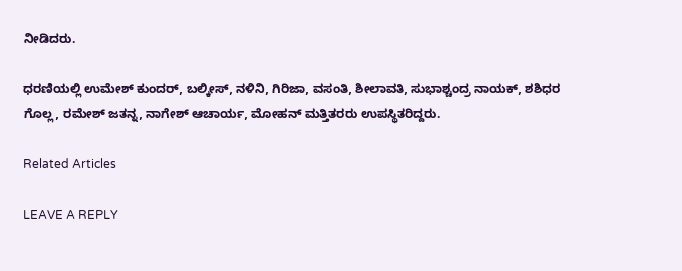ನೀಡಿದರು.

ಧರಣಿಯಲ್ಲಿ ಉಮೇಶ್ ಕುಂದರ್, ಬಲ್ಕೀಸ್, ನಳಿನಿ, ಗಿರಿಜಾ, ವಸಂತಿ, ಶೀಲಾವತಿ, ಸುಭಾಶ್ಚಂದ್ರ ನಾಯಕ್, ಶಶಿಧರ ಗೊಲ್ಲ, ರಮೇಶ್ ಜತನ್ನ, ನಾಗೇಶ್ ಆಚಾರ್ಯ, ಮೋಹನ್ ಮತ್ತಿತರರು ಉಪಸ್ಥಿತರಿದ್ದರು.

Related Articles

LEAVE A REPLY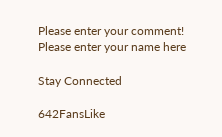Please enter your comment!
Please enter your name here

Stay Connected

642FansLike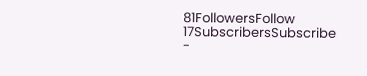81FollowersFollow
17SubscribersSubscribe
-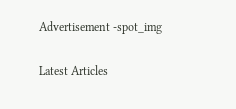Advertisement -spot_img

Latest Articles